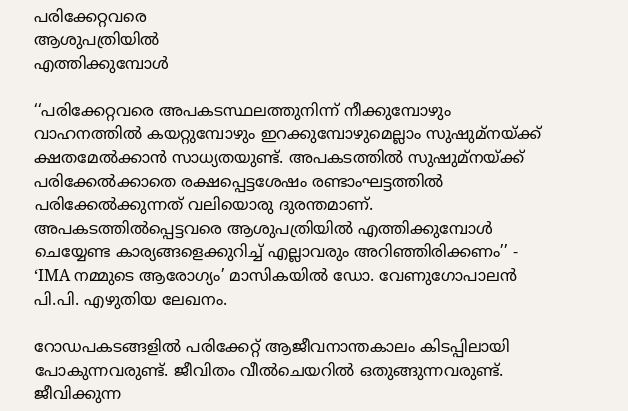പരിക്കേറ്റവരെ
ആശുപത്രിയിൽ
എത്തിക്കുമ്പോൾ

‘‘പരിക്കേറ്റവരെ അപകടസ്ഥലത്തുനിന്ന് നീക്കുമ്പോഴും വാഹനത്തിൽ കയറ്റുമ്പോഴും ഇറക്കുമ്പോഴുമെല്ലാം സുഷുമ്‌നയ്ക്ക് ക്ഷതമേൽക്കാൻ സാധ്യതയുണ്ട്. അപകടത്തിൽ സുഷുമ്‌നയ്ക്ക് പരിക്കേൽക്കാതെ രക്ഷപ്പെട്ടശേഷം രണ്ടാംഘട്ടത്തിൽ പരിക്കേൽക്കുന്നത് വലിയൊരു ദുരന്തമാണ്. അപകടത്തിൽപ്പെട്ടവരെ ആശുപത്രിയിൽ എത്തിക്കുമ്പോൾ ചെയ്യേണ്ട കാര്യങ്ങളെക്കുറിച്ച് എല്ലാവരും അറിഞ്ഞിരിക്കണം’’ - ‘IMA നമ്മുടെ ആരോഗ്യം’ മാസികയിൽ ഡോ. വേണുഗോപാലൻ പി.പി. എഴുതിയ ലേഖനം.

റോഡപകടങ്ങളിൽ പരിക്കേറ്റ് ആജീവനാന്തകാലം കിടപ്പിലായി പോകുന്നവരുണ്ട്. ജീവിതം വീൽചെയറിൽ ഒതുങ്ങുന്നവരുണ്ട്. ജീവിക്കുന്ന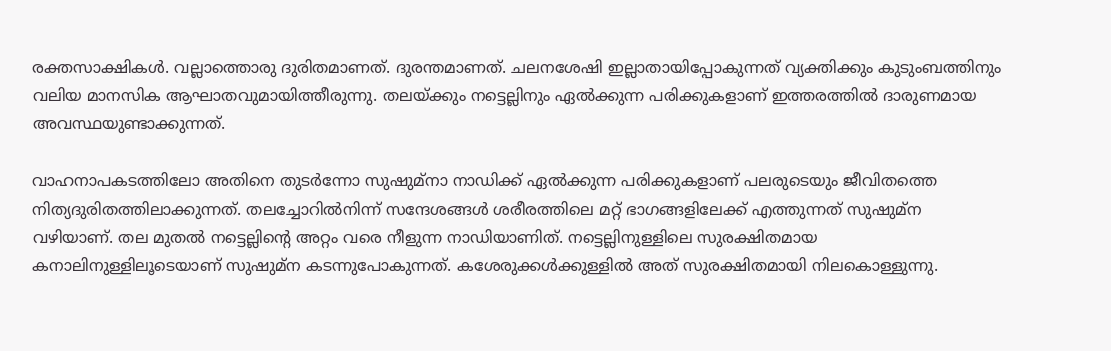രക്തസാക്ഷികൾ. വല്ലാത്തൊരു ദുരിതമാണത്. ദുരന്തമാണത്. ചലനശേഷി ഇല്ലാതായിപ്പോകുന്നത് വ്യക്തിക്കും കുടുംബത്തിനും വലിയ മാനസിക ആഘാതവുമായിത്തീരുന്നു. തലയ്ക്കും നട്ടെല്ലിനും ഏൽക്കുന്ന പരിക്കുകളാണ് ഇത്തരത്തിൽ ദാരുണമായ അവസ്ഥയുണ്ടാക്കുന്നത്.

വാഹനാപകടത്തിലോ അതിനെ തുടർന്നോ സുഷുമ്‌നാ നാഡിക്ക് ഏൽക്കുന്ന പരിക്കുകളാണ് പലരുടെയും ജീവിതത്തെ നിത്യദുരിതത്തിലാക്കുന്നത്. തലച്ചോറിൽനിന്ന് സന്ദേശങ്ങൾ ശരീരത്തിലെ മറ്റ് ഭാഗങ്ങളിലേക്ക് എത്തുന്നത് സുഷുമ്‌ന വഴിയാണ്. തല മുതൽ നട്ടെല്ലിന്റെ അറ്റം വരെ നീളുന്ന നാഡിയാണിത്. നട്ടെല്ലിനുള്ളിലെ സുരക്ഷിതമായ കനാലിനുള്ളിലൂടെയാണ് സുഷുമ്‌ന കടന്നുപോകുന്നത്. കശേരുക്കൾക്കുള്ളിൽ അത് സുരക്ഷിതമായി നിലകൊള്ളുന്നു.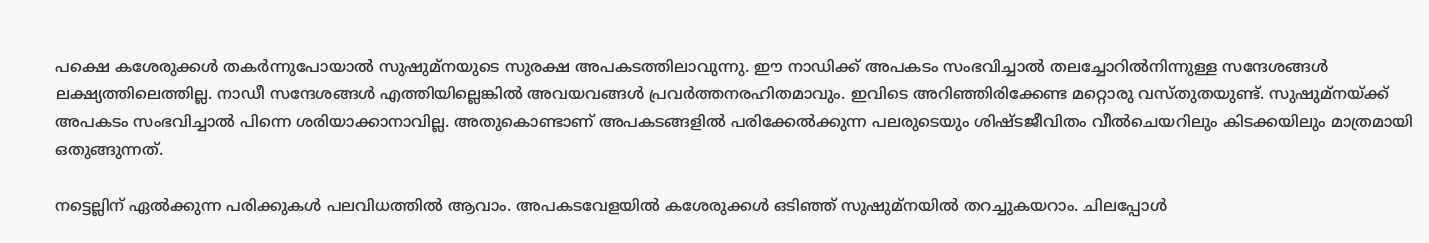പക്ഷെ കശേരുക്കൾ തകർന്നുപോയാൽ സുഷുമ്‌നയുടെ സുരക്ഷ അപകടത്തിലാവുന്നു. ഈ നാഡിക്ക് അപകടം സംഭവിച്ചാൽ തലച്ചോറിൽനിന്നുള്ള സന്ദേശങ്ങൾ ലക്ഷ്യത്തിലെത്തില്ല. നാഡീ സന്ദേശങ്ങൾ എത്തിയില്ലെങ്കിൽ അവയവങ്ങൾ പ്രവർത്തനരഹിതമാവും. ഇവിടെ അറിഞ്ഞിരിക്കേണ്ട മറ്റൊരു വസ്തുതയുണ്ട്. സുഷുമ്‌നയ്ക്ക് അപകടം സംഭവിച്ചാൽ പിന്നെ ശരിയാക്കാനാവില്ല. അതുകൊണ്ടാണ് അപകടങ്ങളിൽ പരിക്കേൽക്കുന്ന പലരുടെയും ശിഷ്ടജീവിതം വീൽചെയറിലും കിടക്കയിലും മാത്രമായി ഒതുങ്ങുന്നത്.

നട്ടെല്ലിന് ഏൽക്കുന്ന പരിക്കുകൾ പലവിധത്തിൽ ആവാം. അപകടവേളയിൽ കശേരുക്കൾ ഒടിഞ്ഞ് സുഷുമ്‌നയിൽ തറച്ചുകയറാം. ചിലപ്പോൾ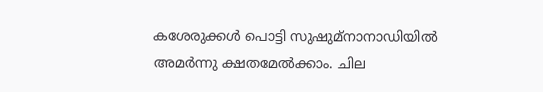കശേരുക്കൾ പൊട്ടി സുഷുമ്‌നാനാഡിയിൽ അമർന്നു ക്ഷതമേൽക്കാം. ചില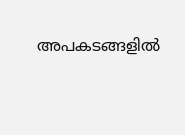അപകടങ്ങളിൽ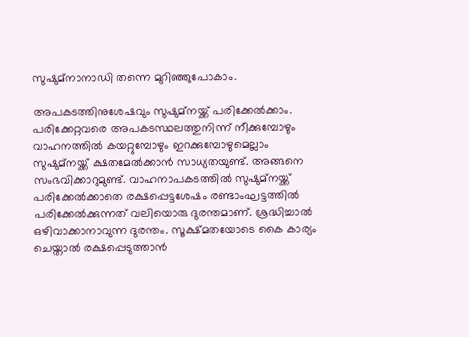സുഷുമ്‌നാനാഡി തന്നെ മുറിഞ്ഞുപോകാം.

അപകടത്തിനുശേഷവും സുഷുമ്‌നയ്ക്ക് പരിക്കേൽക്കാം. പരിക്കേറ്റവരെ അപകടസ്ഥലത്തുനിന്ന് നീക്കുമ്പോഴും വാഹനത്തിൽ കയറ്റുമ്പോഴും ഇറക്കുമ്പോഴുമെല്ലാം സുഷുമ്‌നയ്ക്ക് ക്ഷതമേൽക്കാൻ സാധ്യതയുണ്ട്. അങ്ങനെ സംഭവിക്കാറുമുണ്ട്. വാഹനാപകടത്തിൽ സുഷുമ്‌നയ്ക്ക് പരിക്കേൽക്കാതെ രക്ഷപ്പെട്ടശേഷം രണ്ടാംഘട്ടത്തിൽ പരിക്കേൽക്കുന്നത് വലിയൊരു ദുരന്തമാണ്. ശ്രദ്ധിച്ചാൽ ഒഴിവാക്കാനാവുന്ന ദുരന്തം. സൂക്ഷ്മതയോടെ കൈ കാര്യം ചെയ്താൽ രക്ഷപ്പെടുത്താൻ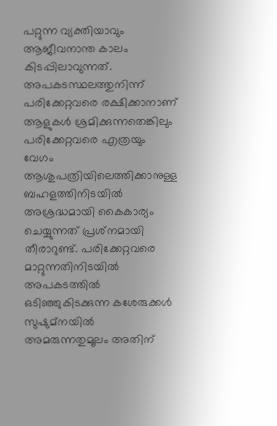പറ്റുന്ന വ്യക്തിയാവും ആജീവനാന്ത കാലം കിടപ്പിലാവുന്നത്. അപകടസ്ഥലത്തുനിന്ന് പരിക്കേറ്റവരെ രക്ഷിക്കാനാണ് ആളുകൾ ശ്രമിക്കുന്നതെങ്കിലും പരിക്കേറ്റവരെ എത്രയും വേഗം ആശുപത്രിയിലെത്തിക്കാനുള്ള ബഹളത്തിനിടയിൽ അശ്രദ്ധമായി കൈകാര്യം ചെയ്യുന്നത് പ്രശ്‌നമായി തീരാറുണ്ട്. പരിക്കേറ്റവരെ മാറ്റുന്നതിനിടയിൽ അപകടത്തിൽ ഒടിഞ്ഞുകിടക്കുന്ന കശേരുക്കൾ സുഷുമ്‌നയിൽ അമരുന്നതുമൂലം അതിന്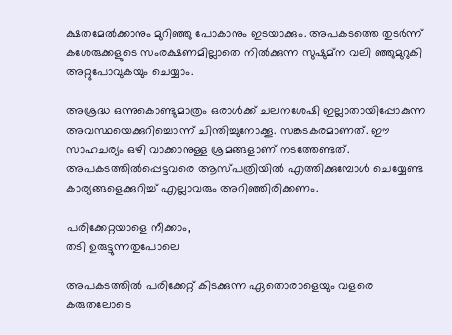ക്ഷതമേൽക്കാനും മുറിഞ്ഞു പോകാനും ഇടയാക്കും. അപകടത്തെ തുടർന്ന് കശേരുക്കളുടെ സംരക്ഷണമില്ലാതെ നിൽക്കുന്ന സുഷുമ്‌ന വലി ഞ്ഞുമുറുകി അറ്റുപോവുകയും ചെയ്യാം.

അശ്രദ്ധ ഒന്നുകൊണ്ടുമാത്രം ഒരാൾക്ക് ചലനശേഷി ഇല്ലാതായിപ്പോകുന്ന അവസ്ഥയെക്കുറിച്ചൊന്ന് ചിന്തിച്ചുനോക്കൂ. സങ്കടകരമാണത്. ഈ സാഹചര്യം ഒഴി വാക്കാനുള്ള ശ്രമങ്ങളാണ് നടത്തേണ്ടത്. അപകടത്തിൽപ്പെട്ടവരെ ആസ്പത്രിയിൽ എത്തിക്കുമ്പോൾ ചെയ്യേണ്ട കാര്യങ്ങളെക്കുറിച്ച് എല്ലാവരും അറിഞ്ഞിരിക്കണം.

പരിക്കേറ്റയാളെ നീക്കാം,
തടി ഉരുട്ടുന്നതുപോലെ

അപകടത്തിൽ പരിക്കേറ്റ് കിടക്കുന്ന ഏതൊരാളെയും വളരെ കരുതലോടെ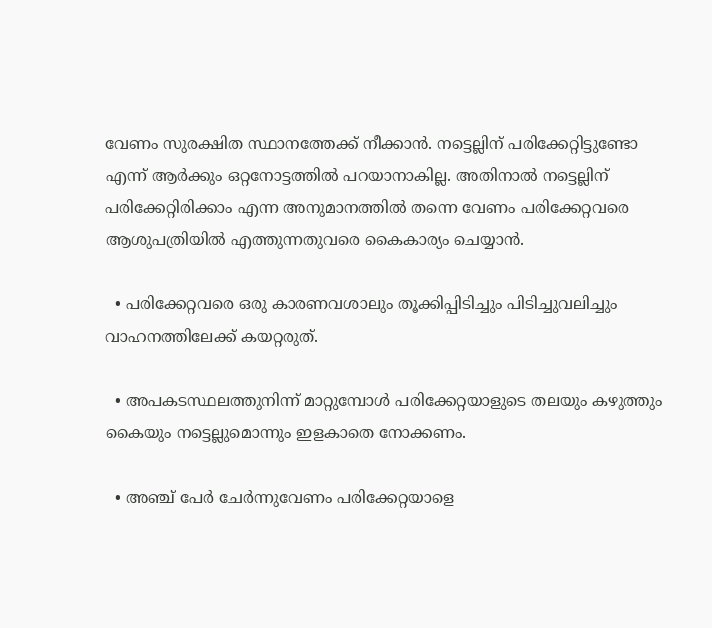വേണം സുരക്ഷിത സ്ഥാനത്തേക്ക് നീക്കാൻ. നട്ടെല്ലിന് പരിക്കേറ്റിട്ടുണ്ടോ എന്ന് ആർക്കും ഒറ്റനോട്ടത്തിൽ പറയാനാകില്ല. അതിനാൽ നട്ടെല്ലിന് പരിക്കേറ്റിരിക്കാം എന്ന അനുമാനത്തിൽ തന്നെ വേണം പരിക്കേറ്റവരെ ആശുപത്രിയിൽ എത്തുന്നതുവരെ കൈകാര്യം ചെയ്യാൻ.

  • പരിക്കേറ്റവരെ ഒരു കാരണവശാലും തൂക്കിപ്പിടിച്ചും പിടിച്ചുവലിച്ചും വാഹനത്തിലേക്ക് കയറ്റരുത്.

  • അപകടസ്ഥലത്തുനിന്ന് മാറ്റുമ്പോൾ പരിക്കേറ്റയാളുടെ തലയും കഴുത്തും കൈയും നട്ടെല്ലുമൊന്നും ഇളകാതെ നോക്കണം.

  • അഞ്ച് പേർ ചേർന്നുവേണം പരിക്കേറ്റയാളെ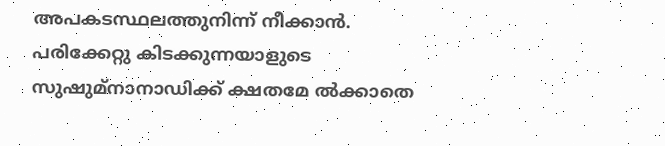അപകടസ്ഥലത്തുനിന്ന് നീക്കാൻ. പരിക്കേറ്റു കിടക്കുന്നയാളുടെ സുഷുമ്‌നാനാഡിക്ക് ക്ഷതമേ ൽക്കാതെ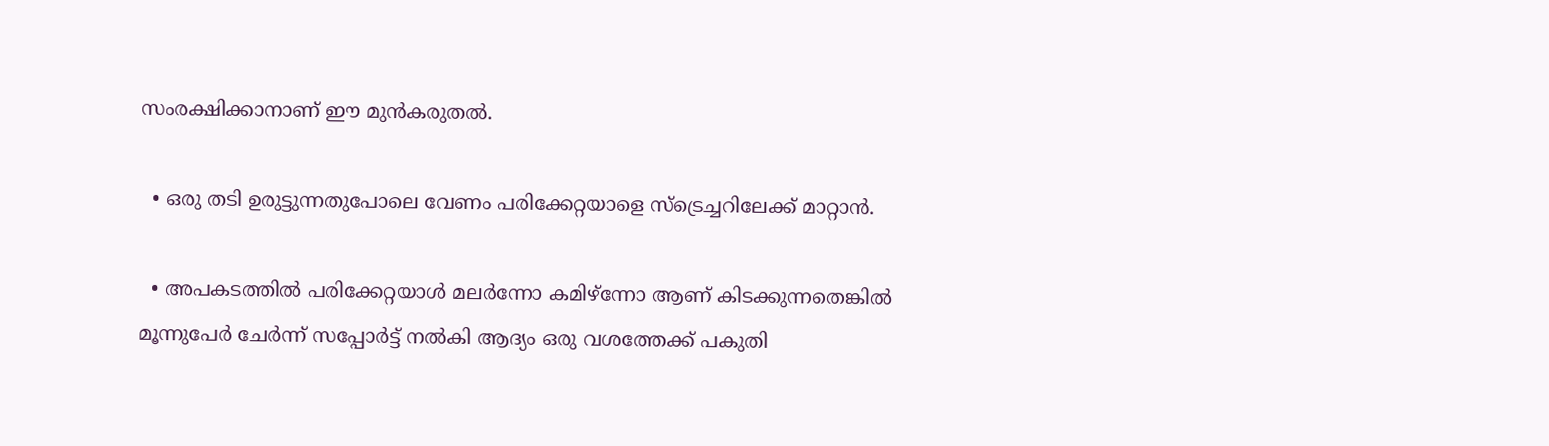സംരക്ഷിക്കാനാണ് ഈ മുൻകരുതൽ.

  • ഒരു തടി ഉരുട്ടുന്നതുപോലെ വേണം പരിക്കേറ്റയാളെ സ്‌ട്രെച്ചറിലേക്ക് മാറ്റാൻ.

  • അപകടത്തിൽ പരിക്കേറ്റയാൾ മലർന്നോ കമിഴ്‌ന്നോ ആണ് കിടക്കുന്നതെങ്കിൽ മൂന്നുപേർ ചേർന്ന് സപ്പോർട്ട് നൽകി ആദ്യം ഒരു വശത്തേക്ക് പകുതി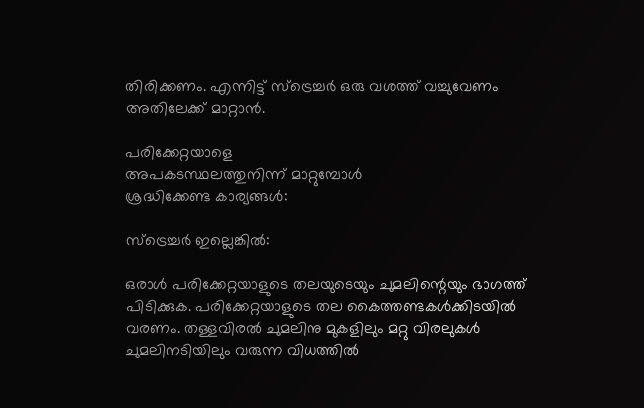തിരിക്കണം. എന്നിട്ട് സ്‌ട്രെച്ചർ ഒരു വശത്ത് വച്ചുവേണം അതിലേക്ക് മാറ്റാൻ.

പരിക്കേറ്റയാളെ
അപകടസ്ഥലത്തുനിന്ന് മാറ്റുമ്പോൾ
ശ്രദ്ധിക്കേണ്ട കാര്യങ്ങൾ:

സ്ട്രെച്ചർ ഇല്ലെങ്കിൽ:

ഒരാൾ പരിക്കേറ്റയാളുടെ തലയുടെയും ചുമലിന്റെയും ഭാഗത്ത് പിടിക്കുക. പരിക്കേറ്റയാളുടെ തല കൈത്തണ്ടകൾക്കിടയിൽ വരണം. തള്ളവിരൽ ചുമലിനു മുകളിലും മറ്റു വിരലുകൾ ചുമലിനടിയിലും വരുന്ന വിധത്തിൽ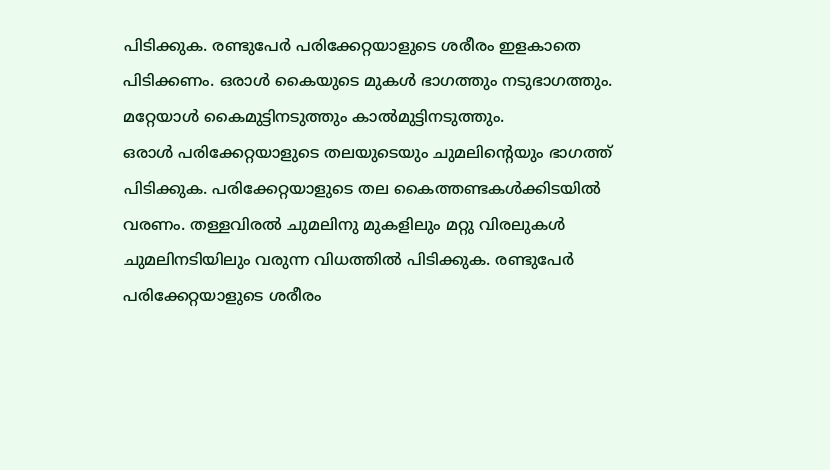പിടിക്കുക. രണ്ടുപേർ പരിക്കേറ്റയാളുടെ ശരീരം ഇളകാതെ പിടിക്കണം. ഒരാൾ കൈയുടെ മുകൾ ഭാഗത്തും നടുഭാഗത്തും. മറ്റേയാൾ കൈമുട്ടിനടുത്തും കാൽമുട്ടിനടുത്തും.
ഒരാൾ പരിക്കേറ്റയാളുടെ തലയുടെയും ചുമലിന്റെയും ഭാഗത്ത് പിടിക്കുക. പരിക്കേറ്റയാളുടെ തല കൈത്തണ്ടകൾക്കിടയിൽ വരണം. തള്ളവിരൽ ചുമലിനു മുകളിലും മറ്റു വിരലുകൾ ചുമലിനടിയിലും വരുന്ന വിധത്തിൽ പിടിക്കുക. രണ്ടുപേർ പരിക്കേറ്റയാളുടെ ശരീരം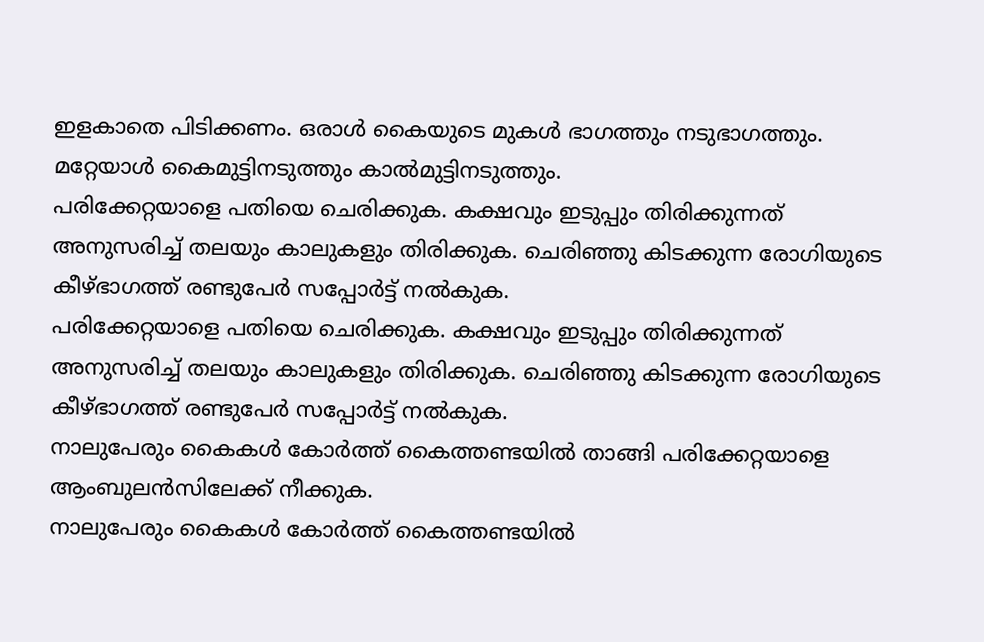ഇളകാതെ പിടിക്കണം. ഒരാൾ കൈയുടെ മുകൾ ഭാഗത്തും നടുഭാഗത്തും. മറ്റേയാൾ കൈമുട്ടിനടുത്തും കാൽമുട്ടിനടുത്തും.
പരിക്കേറ്റയാളെ പതിയെ ചെരിക്കുക. കക്ഷവും ഇടുപ്പും തിരിക്കുന്നത് അനുസരിച്ച് തലയും കാലുകളും തിരിക്കുക. ചെരിഞ്ഞു കിടക്കുന്ന രോഗിയുടെ കീഴ്ഭാഗത്ത് രണ്ടുപേർ സപ്പോർട്ട് നൽകുക.
പരിക്കേറ്റയാളെ പതിയെ ചെരിക്കുക. കക്ഷവും ഇടുപ്പും തിരിക്കുന്നത് അനുസരിച്ച് തലയും കാലുകളും തിരിക്കുക. ചെരിഞ്ഞു കിടക്കുന്ന രോഗിയുടെ കീഴ്ഭാഗത്ത് രണ്ടുപേർ സപ്പോർട്ട് നൽകുക.
നാലുപേരും കൈകൾ കോർത്ത് കൈത്തണ്ടയിൽ താങ്ങി പരിക്കേറ്റയാളെ ആംബുലൻസിലേക്ക് നീക്കുക.
നാലുപേരും കൈകൾ കോർത്ത് കൈത്തണ്ടയിൽ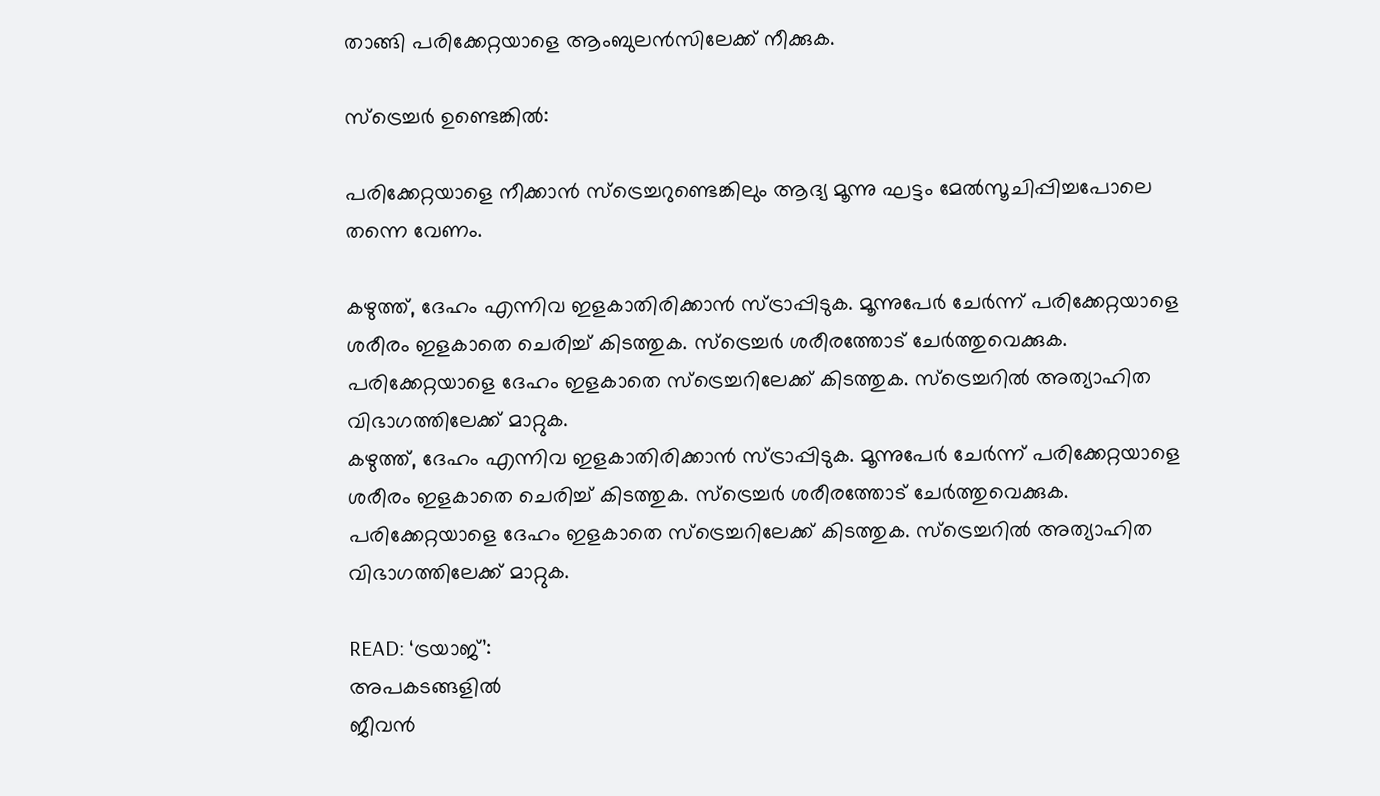താങ്ങി പരിക്കേറ്റയാളെ ആംബുലൻസിലേക്ക് നീക്കുക.

സ്ട്രെച്ചർ ഉണ്ടെങ്കിൽ:

പരിക്കേറ്റയാളെ നീക്കാൻ സ്ട്രെച്ചറുണ്ടെങ്കിലും ആദ്യ മൂന്നു ഘട്ടം മേൽസൂചിപ്പിച്ചപോലെ തന്നെ വേണം.

കഴുത്ത്, ദേഹം എന്നിവ ഇളകാതിരിക്കാൻ സ്ട്രാപ്പിടുക. മൂന്നുപേർ ചേർന്ന് പരിക്കേറ്റയാളെ ശരീരം ഇളകാതെ ചെരിച്ച് കിടത്തുക. സ്‌ട്രെച്ചർ ശരീരത്തോട് ചേർത്തുവെക്കുക. പരിക്കേറ്റയാളെ ദേഹം ഇളകാതെ സ്‌ട്രെച്ചറിലേക്ക് കിടത്തുക. സ്‌ട്രെച്ചറിൽ അത്യാഹിത വിഭാഗത്തിലേക്ക് മാറ്റുക.
കഴുത്ത്, ദേഹം എന്നിവ ഇളകാതിരിക്കാൻ സ്ട്രാപ്പിടുക. മൂന്നുപേർ ചേർന്ന് പരിക്കേറ്റയാളെ ശരീരം ഇളകാതെ ചെരിച്ച് കിടത്തുക. സ്‌ട്രെച്ചർ ശരീരത്തോട് ചേർത്തുവെക്കുക. പരിക്കേറ്റയാളെ ദേഹം ഇളകാതെ സ്‌ട്രെച്ചറിലേക്ക് കിടത്തുക. സ്‌ട്രെച്ചറിൽ അത്യാഹിത വിഭാഗത്തിലേക്ക് മാറ്റുക.

READ: ‘ട്രയാജ്’:
അപകടങ്ങളിൽ
ജീവൻ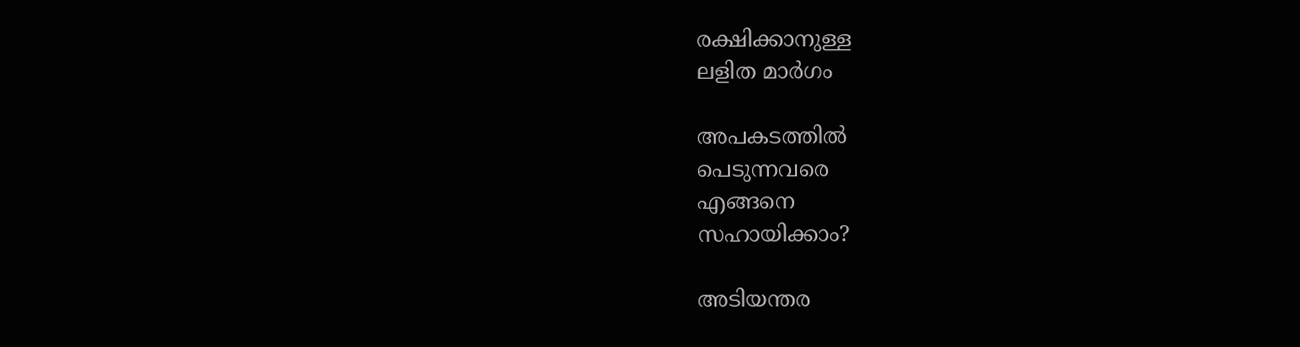രക്ഷിക്കാനുള്ള
ലളിത മാർഗം

അപകടത്തിൽ
പെടുന്നവരെ
എങ്ങനെ
സഹായിക്കാം?

അടിയന്തര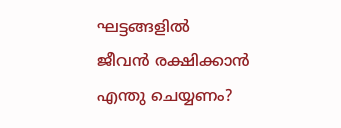ഘട്ടങ്ങളിൽ
ജീവൻ രക്ഷിക്കാൻ
എന്തു ചെയ്യണം?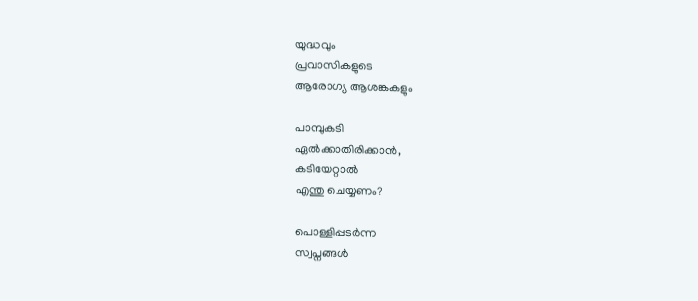യുദ്ധവും
പ്രവാസികളുടെ
ആരോഗ്യ ആശങ്കകളും

പാമ്പുകടി
ഏൽക്കാതിരിക്കാൻ,
കടിയേറ്റാൽ
എന്തു ചെയ്യണം?

പൊള്ളിപ്പടർന്ന
സ്വപ്നങ്ങൾ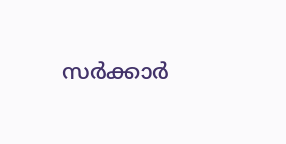സർക്കാർ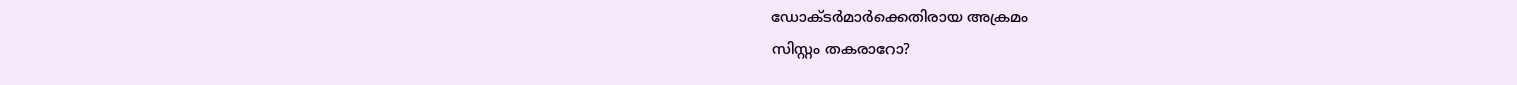ഡോക്ടർമാർക്കെതിരായ അക്രമം
സിസ്റ്റം തകരാറോ?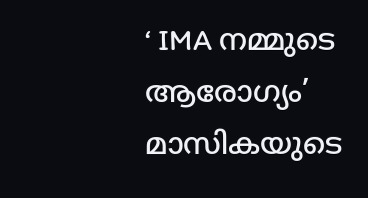‘ IMA നമ്മുടെ ആരോഗ്യം’ മാസികയുടെ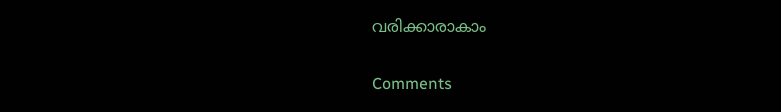വരിക്കാരാകാം

Comments